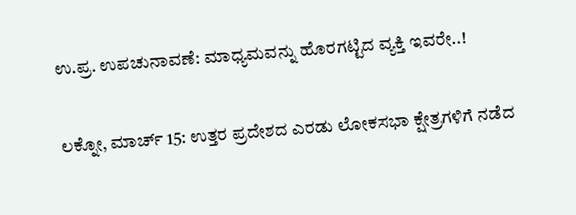ಉ.ಪ್ರ. ಉಪಚುನಾವಣೆ: ಮಾಧ್ಯಮವನ್ನು ಹೊರಗಟ್ಟಿದ ವ್ಯಕ್ತಿ ಇವರೇ..!

ಲಕ್ನೋ, ಮಾರ್ಚ್ 15: ಉತ್ತರ ಪ್ರದೇಶದ ಎರಡು ಲೋಕಸಭಾ ಕ್ಷೇತ್ರಗಳಿಗೆ ನಡೆದ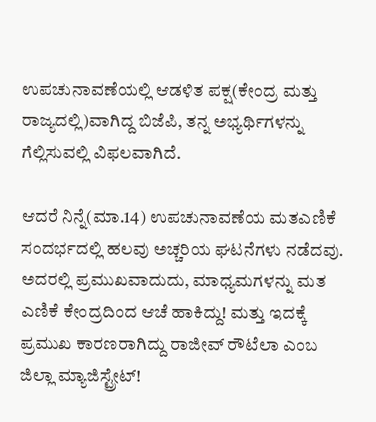ಉಪಚುನಾವಣೆಯಲ್ಲಿ ಆಡಳಿತ ಪಕ್ಷ(ಕೇಂದ್ರ ಮತ್ತು ರಾಜ್ಯದಲ್ಲಿ)ವಾಗಿದ್ದ ಬಿಜೆಪಿ, ತನ್ನ ಅಭ್ಯರ್ಥಿಗಳನ್ನು ಗೆಲ್ಲಿಸುವಲ್ಲಿ ವಿಫಲವಾಗಿದೆ.

ಆದರೆ ನಿನ್ನೆ(ಮಾ.14) ಉಪಚುನಾವಣೆಯ ಮತಎಣಿಕೆ ಸಂದರ್ಭದಲ್ಲಿ ಹಲವು ಅಚ್ಚರಿಯ ಘಟನೆಗಳು ನಡೆದವು. ಅದರಲ್ಲಿ ಪ್ರಮುಖವಾದುದು, ಮಾಧ್ಯಮಗಳನ್ನು ಮತ ಎಣಿಕೆ ಕೇಂದ್ರದಿಂದ ಆಚೆ ಹಾಕಿದ್ದು! ಮತ್ತು ಇದಕ್ಕೆ ಪ್ರಮುಖ ಕಾರಣರಾಗಿದ್ದು ರಾಜೀವ್ ರೌಟೆಲಾ ಎಂಬ ಜಿಲ್ಲಾ ಮ್ಯಾಜಿಸ್ಟ್ರೇಟ್!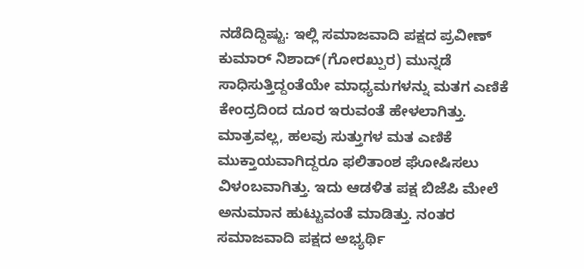ನಡೆದಿದ್ದಿಷ್ಟು: ಇಲ್ಲಿ ಸಮಾಜವಾದಿ ಪಕ್ಷದ ಪ್ರವೀಣ್ ಕುಮಾರ್ ನಿಶಾದ್(ಗೋರಖ್ಪುರ) ಮುನ್ನಡೆ ಸಾಧಿಸುತ್ತಿದ್ದಂತೆಯೇ ಮಾಧ್ಯಮಗಳನ್ನು ಮತಗ ಎಣಿಕೆ ಕೇಂದ್ರದಿಂದ ದೂರ ಇರುವಂತೆ ಹೇಳಲಾಗಿತ್ತು. ಮಾತ್ರವಲ್ಲ, ಹಲವು ಸುತ್ತುಗಳ ಮತ ಎಣಿಕೆ ಮುಕ್ತಾಯವಾಗಿದ್ದರೂ ಫಲಿತಾಂಶ ಘೋಷಿಸಲು ವಿಳಂಬವಾಗಿತ್ತು. ಇದು ಆಡಳಿತ ಪಕ್ಷ ಬಿಜೆಪಿ ಮೇಲೆ ಅನುಮಾನ ಹುಟ್ಟುವಂತೆ ಮಾಡಿತ್ತು. ನಂತರ ಸಮಾಜವಾದಿ ಪಕ್ಷದ ಅಭ್ಯರ್ಥಿ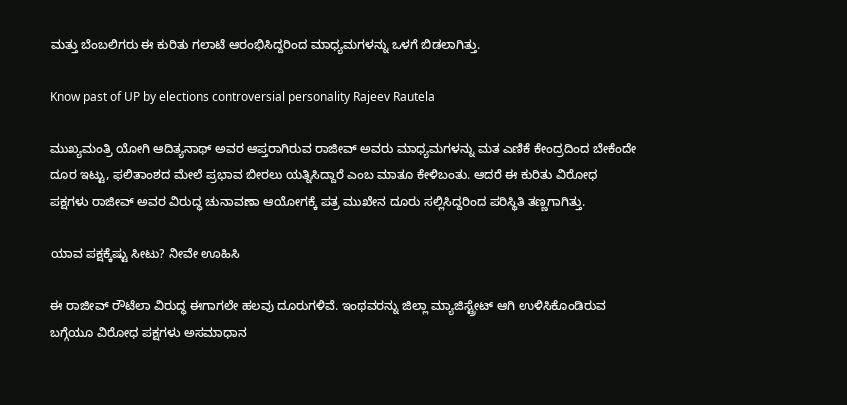ಮತ್ತು ಬೆಂಬಲಿಗರು ಈ ಕುರಿತು ಗಲಾಟೆ ಆರಂಭಿಸಿದ್ದರಿಂದ ಮಾಧ್ಯಮಗಳನ್ನು ಒಳಗೆ ಬಿಡಲಾಗಿತ್ತು.

Know past of UP by elections controversial personality Rajeev Rautela

ಮುಖ್ಯಮಂತ್ರಿ ಯೋಗಿ ಆದಿತ್ಯನಾಥ್ ಅವರ ಆಪ್ತರಾಗಿರುವ ರಾಜೀವ್ ಅವರು ಮಾಧ್ಯಮಗಳನ್ನು ಮತ ಎಣಿಕೆ ಕೇಂದ್ರದಿಂದ ಬೇಕೆಂದೇ ದೂರ ಇಟ್ಟು, ಫಲಿತಾಂಶದ ಮೇಲೆ ಪ್ರಭಾವ ಬೀರಲು ಯತ್ನಿಸಿದ್ದಾರೆ ಎಂಬ ಮಾತೂ ಕೇಳಿಬಂತು. ಆದರೆ ಈ ಕುರಿತು ವಿರೋಧ ಪಕ್ಷಗಳು ರಾಜೀವ್ ಅವರ ವಿರುದ್ಧ ಚುನಾವಣಾ ಆಯೋಗಕ್ಕೆ ಪತ್ರ ಮುಖೇನ ದೂರು ಸಲ್ಲಿಸಿದ್ದರಿಂದ ಪರಿಸ್ಥಿತಿ ತಣ್ಣಗಾಗಿತ್ತು.

ಯಾವ ಪಕ್ಷಕ್ಕೆಷ್ಟು ಸೀಟು? ನೀವೇ ಊಹಿಸಿ

ಈ ರಾಜೀವ್ ರೌಟೆಲಾ ವಿರುದ್ಧ ಈಗಾಗಲೇ ಹಲವು ದೂರುಗಳಿವೆ. ಇಂಥವರನ್ನು ಜಿಲ್ಲಾ ಮ್ಯಾಜಿಸ್ಟ್ರೇಟ್ ಆಗಿ ಉಳಿಸಿಕೊಂಡಿರುವ ಬಗ್ಗೆಯೂ ವಿರೋಧ ಪಕ್ಷಗಳು ಅಸಮಾಧಾನ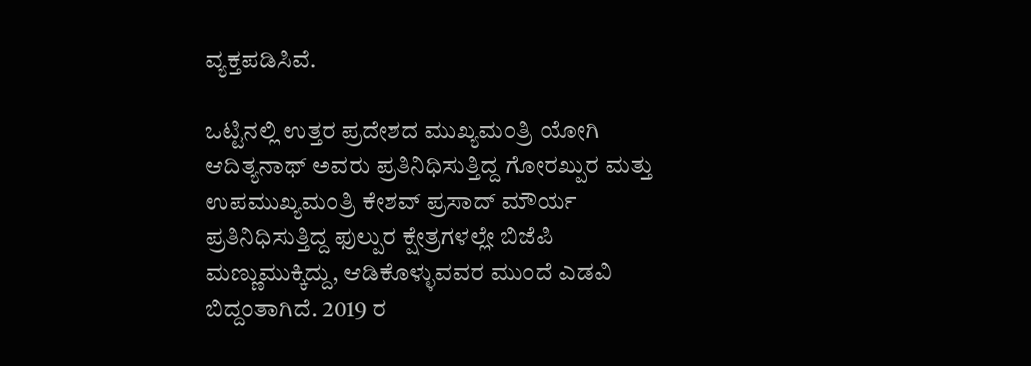ವ್ಯಕ್ತಪಡಿಸಿವೆ.

ಒಟ್ಟಿನಲ್ಲಿ ಉತ್ತರ ಪ್ರದೇಶದ ಮುಖ್ಯಮಂತ್ರಿ ಯೋಗಿ ಆದಿತ್ಯನಾಥ್ ಅವರು ಪ್ರತಿನಿಧಿಸುತ್ತಿದ್ದ ಗೋರಖ್ಪುರ ಮತ್ತು ಉಪಮುಖ್ಯಮಂತ್ರಿ ಕೇಶವ್ ಪ್ರಸಾದ್ ಮೌರ್ಯ ಪ್ರತಿನಿಧಿಸುತ್ತಿದ್ದ ಫುಲ್ಪುರ ಕ್ಷೇತ್ರಗಳಲ್ಲೇ ಬಿಜೆಪಿ ಮಣ್ಣುಮುಕ್ಕಿದ್ದು, ಆಡಿಕೊಳ್ಳುವವರ ಮುಂದೆ ಎಡವಿ ಬಿದ್ದಂತಾಗಿದೆ. 2019 ರ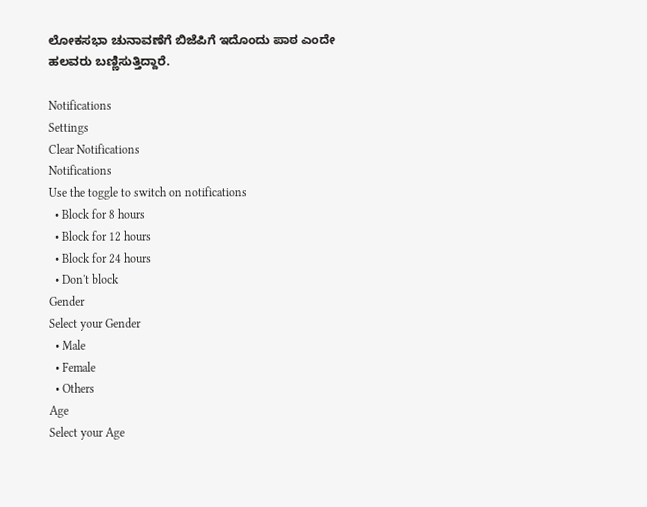ಲೋಕಸಭಾ ಚುನಾವಣೆಗೆ ಬಿಜೆಪಿಗೆ ಇದೊಂದು ಪಾಠ ಎಂದೇ ಹಲವರು ಬಣ್ಣಿಸುತ್ತಿದ್ದಾರೆ.

Notifications
Settings
Clear Notifications
Notifications
Use the toggle to switch on notifications
  • Block for 8 hours
  • Block for 12 hours
  • Block for 24 hours
  • Don't block
Gender
Select your Gender
  • Male
  • Female
  • Others
Age
Select your Age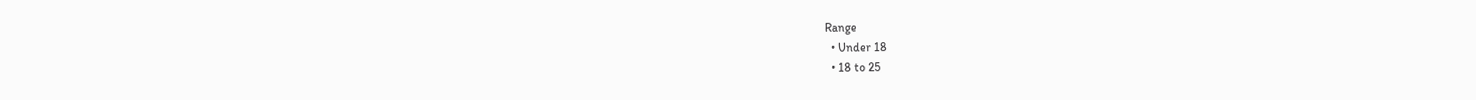Range
  • Under 18
  • 18 to 25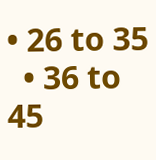• 26 to 35
  • 36 to 45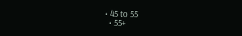• 45 to 55
  • 55+